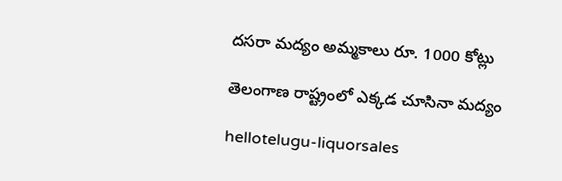ద‌స‌రా మ‌ద్యం అమ్మ‌కాలు రూ. 1000 కోట్లు

తెలంగాణ రాష్ట్రంలో ఎక్క‌డ చూసినా మ‌ద్యం

hellotelugu-liquorsales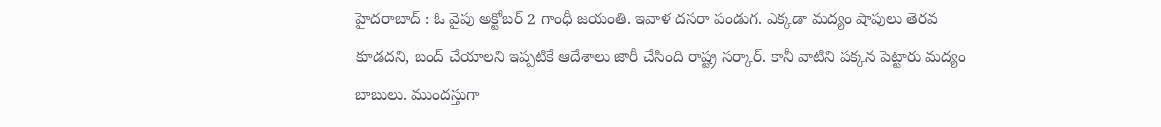హైద‌రాబాద్ : ఓ వైపు అక్టోబ‌ర్ 2 గాంధీ జ‌యంతి. ఇవాళ ద‌స‌రా పండుగ‌. ఎక్క‌డా మ‌ద్యం షాపులు తెర‌వ కూడ‌ద‌ని, బంద్ చేయాల‌ని ఇప్ప‌టికే ఆదేశాలు జారీ చేసింది రాష్ట్ర స‌ర్కార్. కానీ వాటిని ప‌క్క‌న పెట్టారు మ‌ద్యం బాబులు. ముంద‌స్తుగా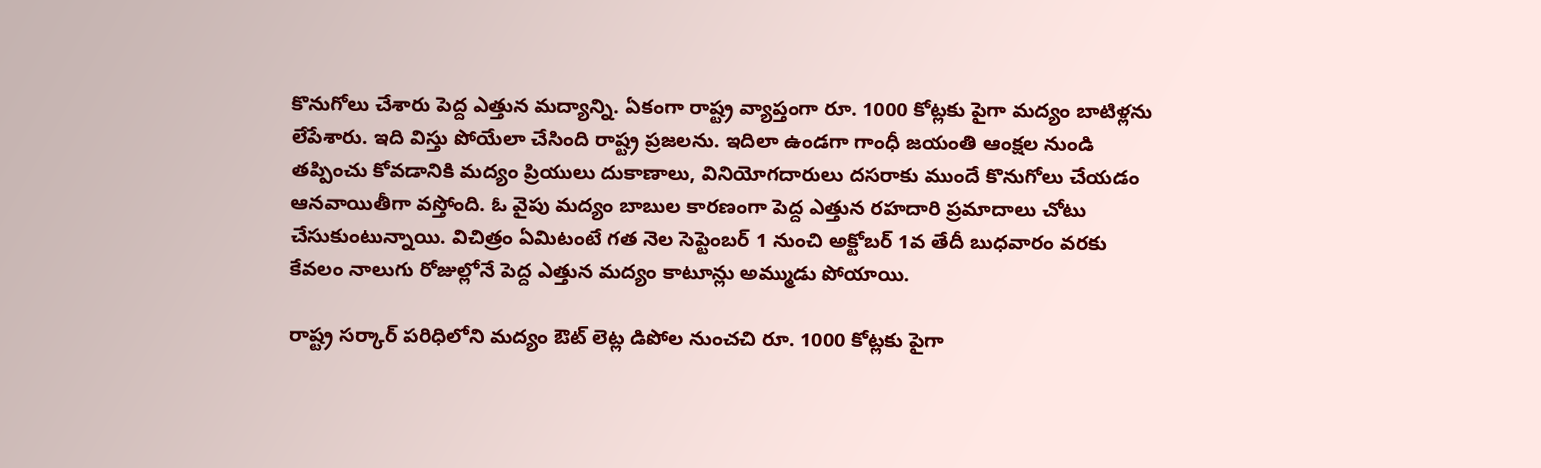కొనుగోలు చేశారు పెద్ద ఎత్తున మ‌ద్యాన్ని. ఏకంగా రాష్ట్ర వ్యాప్తంగా రూ. 1000 కోట్ల‌కు పైగా మ‌ద్యం బాటిళ్ల‌ను లేపేశారు. ఇది విస్తు పోయేలా చేసింది రాష్ట్ర ప్ర‌జ‌ల‌ను. ఇదిలా ఉండ‌గా గాంధీ జయంతి ఆంక్షల నుండి తప్పించు కోవడానికి మ‌ద్యం ప్రియులు దుకాణాలు, వినియోగదారులు దసరాకు ముందే కొనుగోలు చేయ‌డం ఆన‌వాయితీగా వ‌స్తోంది. ఓ వైపు మ‌ద్యం బాబుల కార‌ణంగా పెద్ద ఎత్తున ర‌హ‌దారి ప్ర‌మాదాలు చోటు చేసుకుంటున్నాయి. విచిత్రం ఏమిటంటే గ‌త నెల సెప్టెంబ‌ర్ 1 నుంచి అక్టోబ‌ర్ 1వ తేదీ బుధ‌వారం వ‌ర‌కు కేవ‌లం నాలుగు రోజుల్లోనే పెద్ద ఎత్తున మ‌ద్యం కాటూన్లు అమ్ముడు పోయాయి.

రాష్ట్ర స‌ర్కార్ ప‌రిధిలోని మ‌ద్యం ఔట్ లెట్ల డిపోల నుంచ‌చి రూ. 1000 కోట్ల‌కు పైగా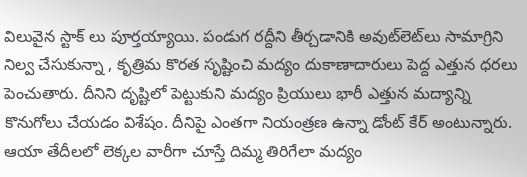విలువైన స్టాక్ లు పూర్త‌య్యాయి. పండుగ రద్దీని తీర్చడానికి అవుట్‌లెట్‌లు సామాగ్రిని నిల్వ చేసుకున్నా , కృత్రిమ కొర‌త సృష్టించి మ‌ద్యం దుకాణాదారులు పెద్ద ఎత్తున ధ‌ర‌లు పెంచుతారు. దీనిని దృష్టిలో పెట్టుకుని మ‌ద్యం ప్రియులు భారీ ఎత్తున మ‌ద్యాన్ని కొనుగోలు చేయ‌డం విశేషం. దీనిపై ఎంత‌గా నియంత్ర‌ణ ఉన్నా డోంట్ కేర్ అంటున్నారు. ఆయా తేదీల‌లో లెక్కల వారీగా చూస్తే దిమ్మ తిరిగేలా మ‌ద్యం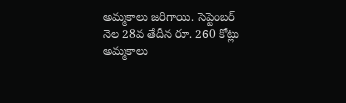అమ్మ‌కాలు జరిగాయి. సెప్టెంబ‌ర్ నెల 28వ తేదీన రూ. 260 కోట్లు అమ్మ‌కాలు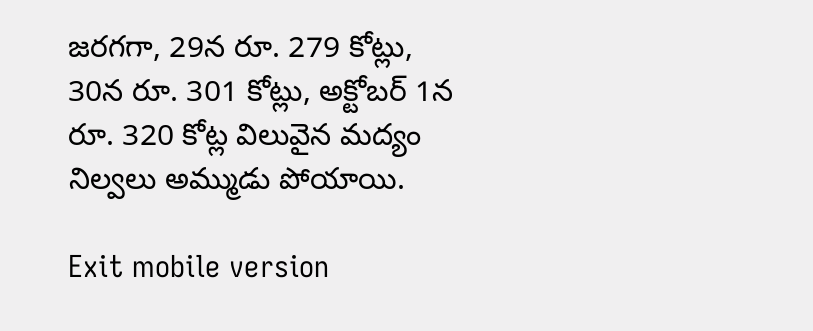జ‌ర‌గ‌గా, 29న రూ. 279 కోట్లు, 30న రూ. 301 కోట్లు, అక్టోబ‌ర్ 1న రూ. 320 కోట్ల విలువైన మ‌ద్యం నిల్వ‌లు అమ్ముడు పోయాయి.

Exit mobile version